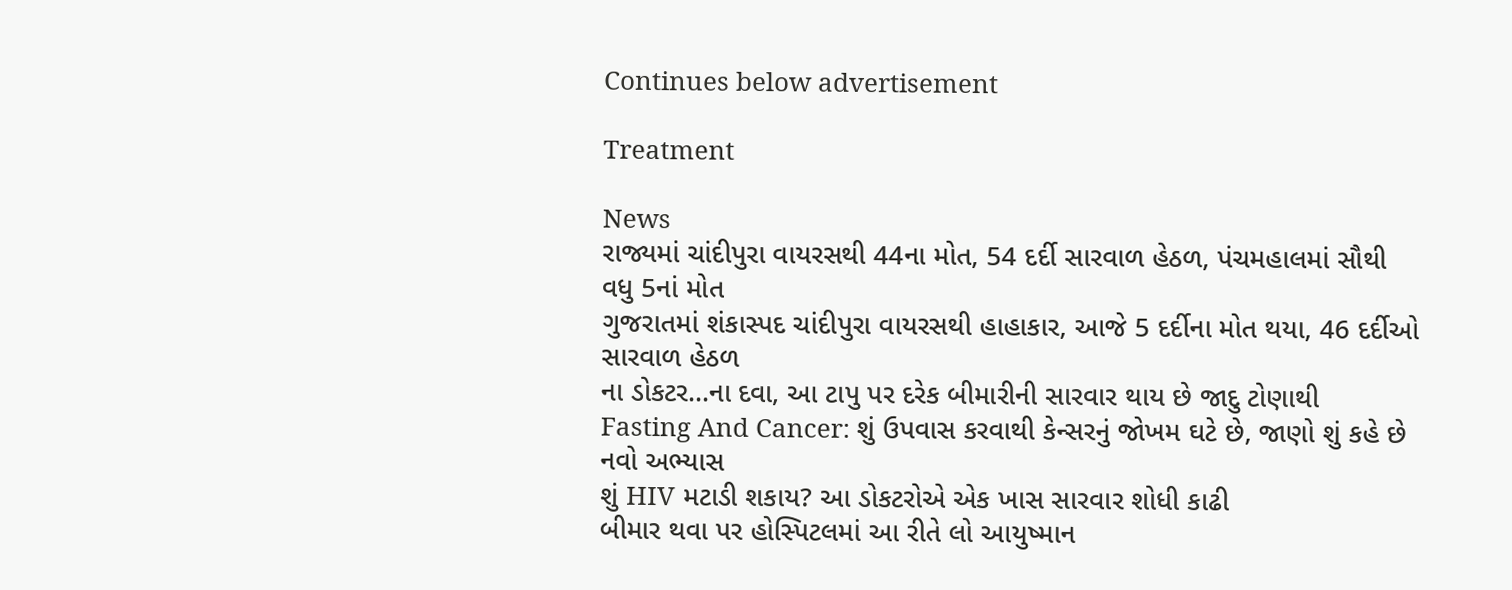Continues below advertisement

Treatment

News
રાજ્યમાં ચાંદીપુરા વાયરસથી 44ના મોત, 54 દર્દી સારવાળ હેઠળ, પંચમહાલમાં સૌથી વધુ 5નાં મોત
ગુજરાતમાં શંકાસ્પદ ચાંદીપુરા વાયરસથી હાહાકાર, આજે 5 દર્દીના મોત થયા, 46 દર્દીઓ સારવાળ હેઠળ
ના ડોકટર...ના દવા, આ ટાપુ પર દરેક બીમારીની સારવાર થાય છે જાદુ ટોણાથી
Fasting And Cancer: શું ઉપવાસ કરવાથી કેન્સરનું જોખમ ઘટે છે, જાણો શું કહે છે નવો અભ્યાસ
શું HIV મટાડી શકાય? આ ડોકટરોએ એક ખાસ સારવાર શોધી કાઢી
બીમાર થવા પર હોસ્પિટલમાં આ રીતે લો આયુષ્માન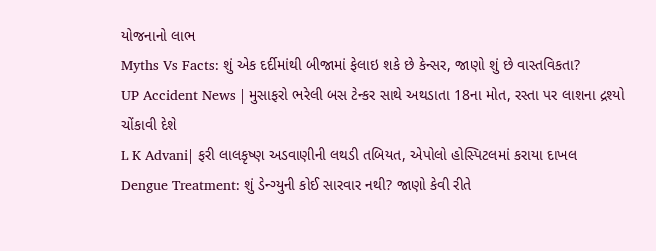યોજનાનો લાભ
Myths Vs Facts: શું એક દર્દીમાંથી બીજામાં ફેલાઇ શકે છે કેન્સર, જાણો શું છે વાસ્તવિકતા?
UP Accident News | મુસાફરો ભરેલી બસ ટેન્કર સાથે અથડાતા 18ના મોત, રસ્તા પર લાશના દ્રશ્યો ચોંકાવી દેશે
L K Advani| ફરી લાલકૃષ્ણ અડવાણીની લથડી તબિયત, એપોલો હોસ્પિટલમાં કરાયા દાખલ
Dengue Treatment: શું ડેન્ગ્યુની કોઈ સારવાર નથી? જાણો કેવી રીતે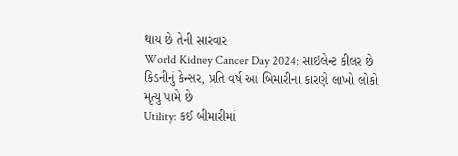થાય છે તેની સારવાર
World Kidney Cancer Day 2024: સાઇલેન્ટ કીલર છે કિડનીનું કેન્સર, પ્રતિ વર્ષ આ બિમારીના કારણે લાખો લોકો મૃત્યુ પામે છે
Utility: કઈ બીમારીમાં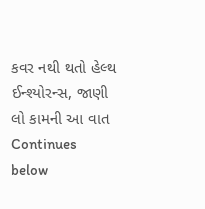કવર નથી થતો હેલ્થ ઈન્શ્યોરન્સ, જાણી લો કામની આ વાત
Continues below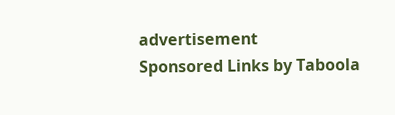advertisement
Sponsored Links by Taboola